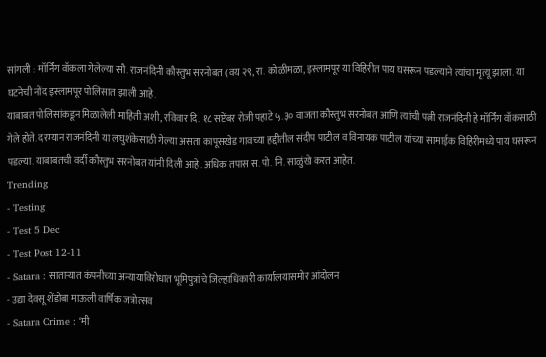सांगली : मॉर्निंग वॉकला गेलेल्या सौ. राजनंदिनी कौस्तुभ सरनोबत (वय २९, रा. कोळीमळा, इस्लामपूर या विहिरीत पाय घसरून पडल्याने त्यांचा मृत्यू झाला. या घटनेची नोंद इस्लामपूर पोलिसात झाली आहे.
याबाबत पोलिसांकडून मिळालेली माहिती अशी, रविवार दि. १८ सप्टेंबर रोजी पहाटे ५.३० वाजता कौस्तुभ सरनोबत आणि त्यांची पत्नी राजनंदिनी हे मॉर्निंग वॉकसाठी गेले होते. दरम्यान राजनंदिनी या लघुशंकेसाठी गेल्या असता कापूसखेड गावच्या हद्दीतील संदीप पाटील व विनायक पाटील यांच्या सामाईक विहिरीमध्ये पाय घसरून पडल्या. याबाबतची वर्दी कौस्तुभ सरनोबत यांनी दिली आहे. अधिक तपास स. पो. नि. साळुंखे करत आहेत.
Trending
- Testing
- Test 5 Dec
- Test Post 12-11
- Satara : साताऱ्यात कंपनीच्या अन्यायाविरोधात भूमिपुत्रांचे जिल्हाधिकारी कार्यालयासमोर आंदोलन
- उद्या देवसू शेंडोबा माऊली वार्षिक जत्रोत्सव
- Satara Crime : ‘मी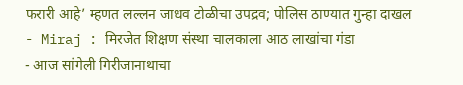फरारी आहे’ म्हणत लल्लन जाधव टोळीचा उपद्रव; पोलिस ठाण्यात गुन्हा दाखल
- Miraj : मिरजेत शिक्षण संस्था चालकाला आठ लाखांचा गंडा
- आज सांगेली गिरीजानाथाचा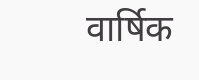वार्षिक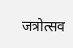जत्रोत्सव